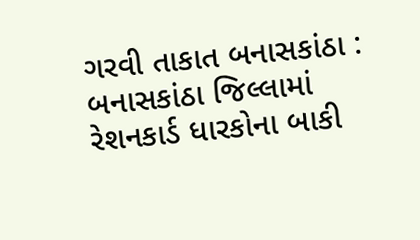ગરવી તાકાત બનાસકાંઠા : બનાસકાંઠા જિલ્લામાં રેશનકાર્ડ ધારકોના બાકી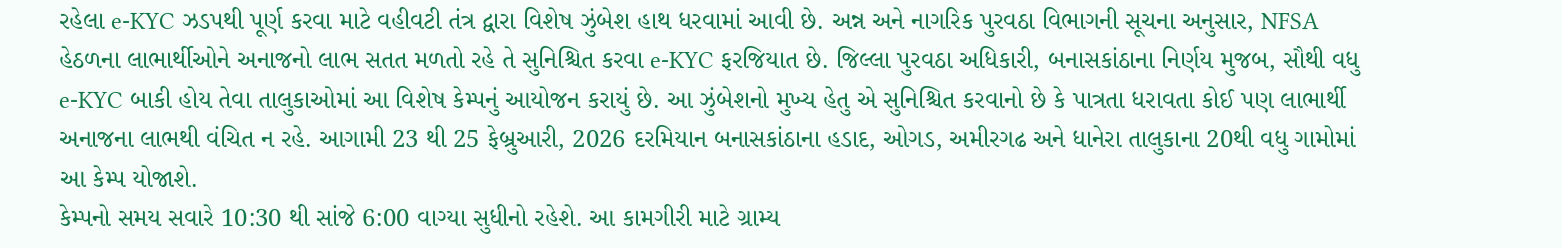રહેલા e-KYC ઝડપથી પૂર્ણ કરવા માટે વહીવટી તંત્ર દ્વારા વિશેષ ઝુંબેશ હાથ ધરવામાં આવી છે. અન્ન અને નાગરિક પુરવઠા વિભાગની સૂચના અનુસાર, NFSA હેઠળના લાભાર્થીઓને અનાજનો લાભ સતત મળતો રહે તે સુનિશ્ચિત કરવા e-KYC ફરજિયાત છે. જિલ્લા પુરવઠા અધિકારી, બનાસકાંઠાના નિર્ણય મુજબ, સૌથી વધુ e-KYC બાકી હોય તેવા તાલુકાઓમાં આ વિશેષ કેમ્પનું આયોજન કરાયું છે. આ ઝુંબેશનો મુખ્ય હેતુ એ સુનિશ્ચિત કરવાનો છે કે પાત્રતા ધરાવતા કોઈ પણ લાભાર્થી અનાજના લાભથી વંચિત ન રહે. આગામી 23 થી 25 ફેબ્રુઆરી, 2026 દરમિયાન બનાસકાંઠાના હડાદ, ઓગડ, અમીરગઢ અને ધાનેરા તાલુકાના 20થી વધુ ગામોમાં આ કેમ્પ યોજાશે.
કેમ્પનો સમય સવારે 10:30 થી સાંજે 6:00 વાગ્યા સુધીનો રહેશે. આ કામગીરી માટે ગ્રામ્ય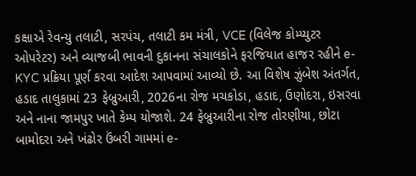કક્ષાએ રેવન્યુ તલાટી, સરપંચ, તલાટી કમ મંત્રી, VCE (વિલેજ કોમ્પ્યુટર ઓપરેટર) અને વ્યાજબી ભાવની દુકાનના સંચાલકોને ફરજિયાત હાજર રહીને e-KYC પ્રક્રિયા પૂર્ણ કરવા આદેશ આપવામાં આવ્યો છે. આ વિશેષ ઝુંબેશ અંતર્ગત, હડાદ તાલુકામાં 23 ફેબ્રુઆરી, 2026ના રોજ મચકોડા, હડાદ, ઉણોદરા, ઇસરવા અને નાના જામપુર ખાતે કેમ્પ યોજાશે. 24 ફેબ્રુઆરીના રોજ તોરણીયા, છોટા બામોદરા અને ખંઢોર ઉંબરી ગામમાં e-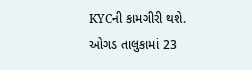KYCની કામગીરી થશે. ઓગડ તાલુકામાં 23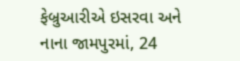ફેબ્રુઆરીએ ઇસરવા અને નાના જામપુરમાં, 24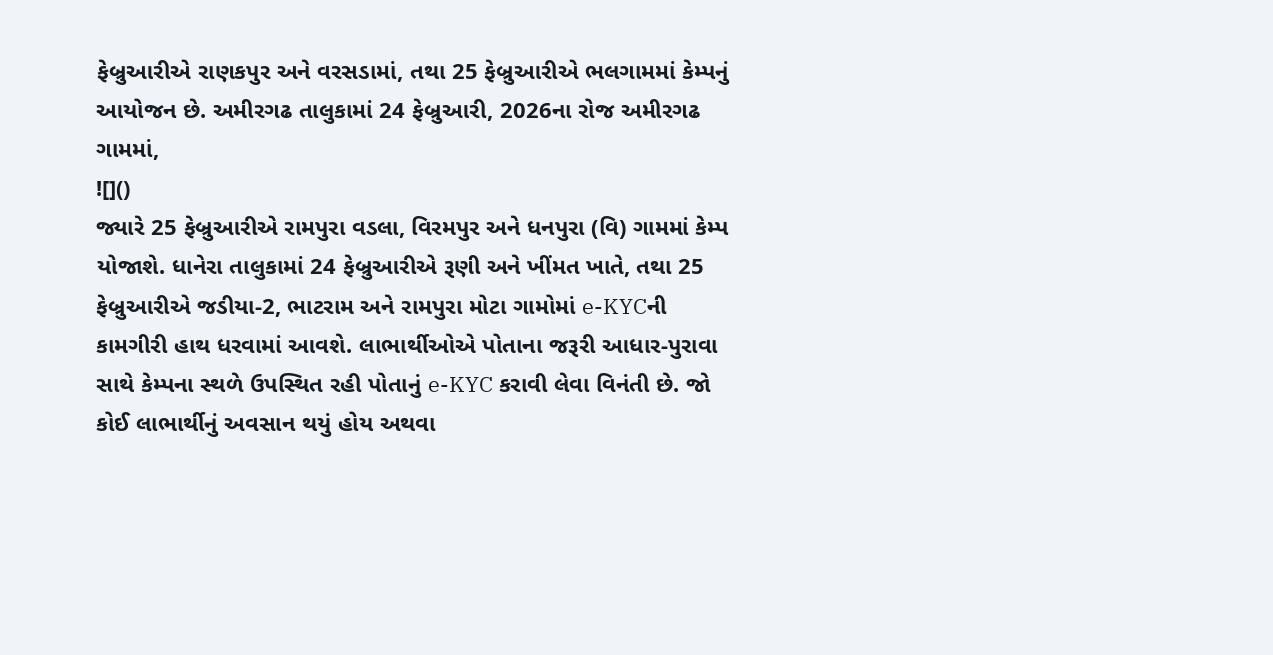ફેબ્રુઆરીએ રાણકપુર અને વરસડામાં, તથા 25 ફેબ્રુઆરીએ ભલગામમાં કેમ્પનું આયોજન છે. અમીરગઢ તાલુકામાં 24 ફેબ્રુઆરી, 2026ના રોજ અમીરગઢ ગામમાં,
![]()
જ્યારે 25 ફેબ્રુઆરીએ રામપુરા વડલા, વિરમપુર અને ધનપુરા (વિ) ગામમાં કેમ્પ યોજાશે. ધાનેરા તાલુકામાં 24 ફેબ્રુઆરીએ રૂણી અને ખીંમત ખાતે, તથા 25 ફેબ્રુઆરીએ જડીયા-2, ભાટરામ અને રામપુરા મોટા ગામોમાં e-KYCની કામગીરી હાથ ધરવામાં આવશે. લાભાર્થીઓએ પોતાના જરૂરી આધાર-પુરાવા સાથે કેમ્પના સ્થળે ઉપસ્થિત રહી પોતાનું e-KYC કરાવી લેવા વિનંતી છે. જો કોઈ લાભાર્થીનું અવસાન થયું હોય અથવા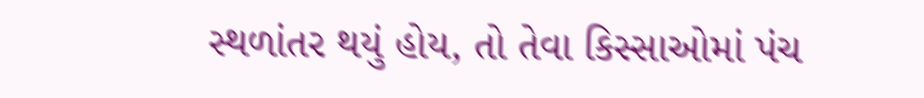સ્થળાંતર થયું હોય, તો તેવા કિસ્સાઓમાં પંચ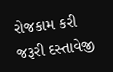રોજકામ કરી જરૂરી દસ્તાવેજી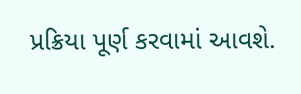પ્રક્રિયા પૂર્ણ કરવામાં આવશે.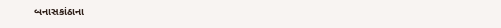બનાસકાંઠાના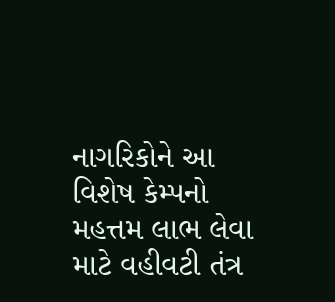નાગરિકોને આ વિશેષ કેમ્પનો મહત્તમ લાભ લેવા માટે વહીવટી તંત્ર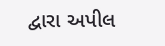દ્વારા અપીલ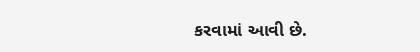કરવામાં આવી છે.